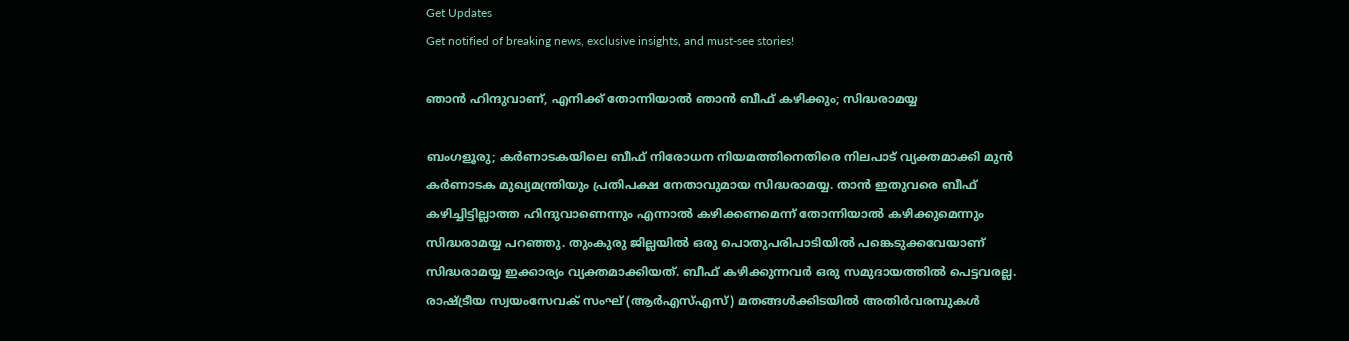Get Updates
Get notified of breaking news, exclusive insights, and must-see stories!

ഞാൻ ഹിന്ദുവാണ്, എനിക്ക് തോന്നിയാൽ ഞാൻ ബീഫ് കഴിക്കും; സിദ്ധരാമയ്യ

ബംഗളൂരു; കർണാടകയിലെ ബീഫ് നിരോധന നിയമത്തിനെതിരെ നിലപാട് വ്യക്തമാക്കി മുൻ കർണാടക മുഖ്യമന്ത്രിയും പ്രതിപക്ഷ നേതാവുമായ സിദ്ധരാമയ്യ. താൻ ഇതുവരെ ബീഫ് കഴിച്ചിട്ടില്ലാത്ത ഹിന്ദുവാണെന്നും എന്നാൽ കഴിക്കണമെന്ന് തോന്നിയാൽ കഴിക്കുമെന്നും സിദ്ധരാമയ്യ പറഞ്ഞു. തുംകുരു ജില്ലയിൽ ഒരു പൊതുപരിപാടിയിൽ പങ്കെടുക്കവേയാണ് സിദ്ധരാമയ്യ ഇക്കാര്യം വ്യക്തമാക്കിയത്. ബീഫ് കഴിക്കുന്നവർ ഒരു സമുദായത്തിൽ പെട്ടവരല്ല. രാഷ്ട്രീയ സ്വയംസേവക് സംഘ് (ആർഎസ്എസ്) മതങ്ങൾക്കിടയിൽ അതിർവരമ്പുകൾ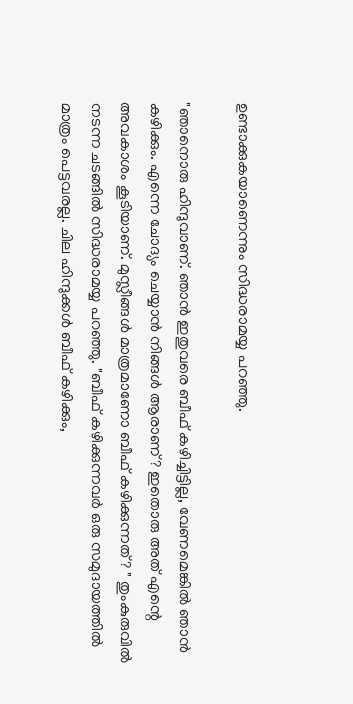ഉണ്ടാക്കുകയാണെന്നും സിദ്ധരാമയ്യ പറഞ്ഞു.

"ഞാനൊരു ഹിന്ദുവാണ്. ഞാൻ ഇതുവരെ ബീഫ് കഴിച്ചിട്ടില്ല, വേണമെങ്കിൽ ഞാൻ കഴിക്കും. എന്നെ ചോദ്യം ചെയ്യാൻ നിങ്ങൾ ആരാണ്? ഇതൊരു അത് എന്റെ അവകാശം കൂടിയാണ്. മുസ്ലീങ്ങൾ മാത്രമാണോ ബീഫ് കഴിക്കുന്നത്? " തുംകുരുവിൽ നടന്ന ചടങ്ങിൽ സിദ്ധരാമയ്യ പറഞ്ഞു. "ബീഫ് കഴിക്കുന്നവർ ഒരു സമുദായത്തിൽ മാത്രം പെട്ടവരല്ല. ചില ഹിന്ദുക്കൾ ബീഫ് കഴിക്കും,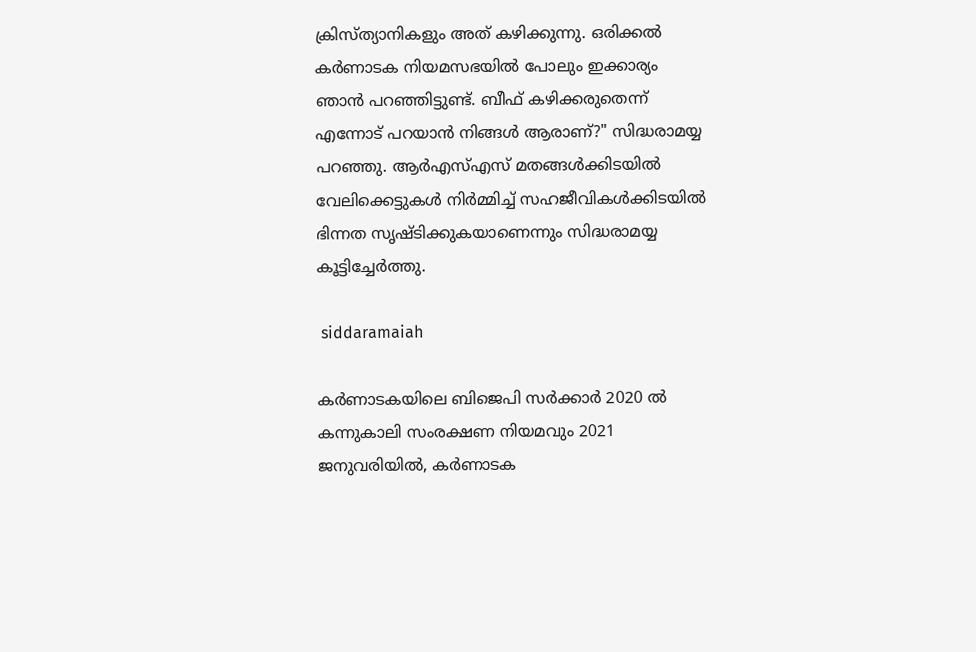ക്രിസ്ത്യാനികളും അത് കഴിക്കുന്നു. ഒരിക്കൽ കർണാടക നിയമസഭയിൽ പോലും ഇക്കാര്യം ഞാൻ പറഞ്ഞിട്ടുണ്ട്. ബീഫ് കഴിക്കരുതെന്ന് എന്നോട് പറയാൻ നിങ്ങൾ ആരാണ്?" സിദ്ധരാമയ്യ പറഞ്ഞു. ആർഎസ്എസ് മതങ്ങൾക്കിടയിൽ വേലിക്കെട്ടുകൾ നിർമ്മിച്ച് സഹജീവികൾക്കിടയിൽ ഭിന്നത സൃഷ്ടിക്കുകയാണെന്നും സിദ്ധരാമയ്യ കൂട്ടിച്ചേർത്തു.

 siddaramaiah

കർണാടകയിലെ ബിജെപി സർക്കാർ 2020 ൽ കന്നുകാലി സംരക്ഷണ നിയമവും 2021 ജനുവരിയിൽ, കർണാടക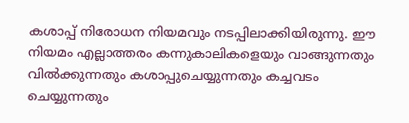കശാപ്പ് നിരോധന നിയമവും നടപ്പിലാക്കിയിരുന്നു. ഈ നിയമം എല്ലാത്തരം കന്നുകാലികളെയും വാങ്ങുന്നതും വിൽക്കുന്നതും കശാപ്പുചെയ്യുന്നതും കച്ചവടം ചെയ്യുന്നതും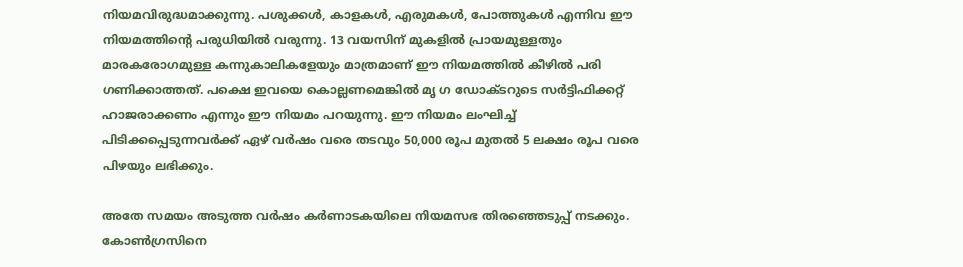നിയമവിരുദ്ധമാക്കുന്നു. പശുക്കൾ, കാളകൾ, എരുമകൾ, പോത്തുകൾ എന്നിവ ഈ നിയമത്തിന്റെ പരുധിയിൽ വരുന്നു. 13 വയസിന് മുകളിൽ പ്രായമുള്ളതും മാരകരോഗമുള്ള കന്നുകാലികളേയും മാത്രമാണ് ഈ നിയമത്തിൽ കീഴിൽ പരി ഗണിക്കാത്തത്. പക്ഷെ ഇവയെ കൊല്ലണമെങ്കിൽ മൃ ഗ ഡോക്ടറുടെ സർട്ടിഫിക്കറ്റ് ഹാജരാക്കണം എന്നും ഈ നിയമം പറയുന്നു. ഈ നിയമം ലംഘിച്ച് പിടിക്കപ്പെടുന്നവർക്ക് ഏഴ് വർഷം വരെ തടവും 50,000 രൂപ മുതൽ 5 ലക്ഷം രൂപ വരെ പിഴയും ലഭിക്കും.

അതേ സമയം അടുത്ത വർഷം കർണാടകയിലെ നിയമസഭ തിരഞ്ഞെടുപ്പ് നടക്കും. കോൺഗ്രസിനെ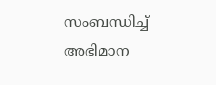സംബന്ധിച്ച് അഭിമാന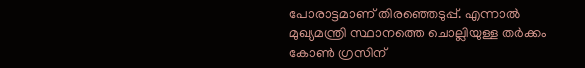പോരാട്ടമാണ് തിരഞ്ഞെടുപ്പ്. എന്നാൽ മുഖ്യമന്ത്രി സ്ഥാനത്തെ ചൊല്ലിയുള്ള തർക്കം കോൺ ഗ്രസിന്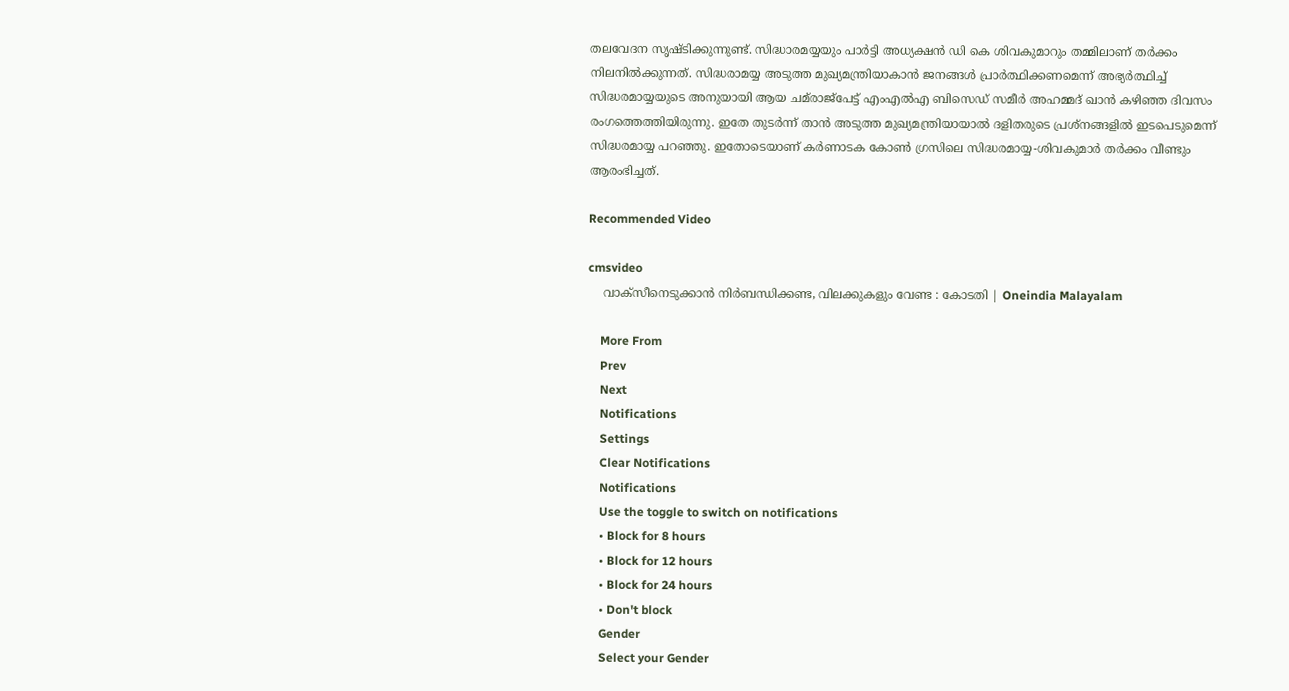തലവേദന സൃഷ്ടിക്കുന്നുണ്ട്. സിദ്ധാരമയ്യയും പാർട്ടി അധ്യക്ഷൻ ഡി കെ ശിവകുമാറും തമ്മിലാണ് തർക്കം നിലനിൽക്കുന്നത്. സിദ്ധരാമയ്യ അടുത്ത മുഖ്യമന്ത്രിയാകാൻ ജനങ്ങൾ പ്രാർത്ഥിക്കണമെന്ന് അഭ്യർത്ഥിച്ച് സിദ്ധരമായ്യയുടെ അനുയായി ആയ ചമ്‌രാജ്പേട്ട് എം‌എൽ‌എ ബി‌സെഡ് സമീർ അഹമ്മദ് ഖാൻ കഴിഞ്ഞ ദിവസം രംഗത്തെത്തിയിരുന്നു. ഇതേ തുടർന്ന് താൻ അടുത്ത മുഖ്യമന്ത്രിയായാൽ ദളിതരുടെ പ്രശ്നങ്ങളിൽ ഇടപെടുമെന്ന് സിദ്ധരമായ്യ പറഞ്ഞു. ഇതോടെയാണ് കർണാടക കോൺ ഗ്രസിലെ സിദ്ധരമായ്യ-ശിവകുമാർ തർക്കം വീണ്ടും ആരംഭിച്ചത്.

Recommended Video

cmsvideo
    വാക്സീനെടുക്കാന്‍ നിര്‍ബന്ധിക്കണ്ട, വിലക്കുകളും വേണ്ട : കോടതി | Oneindia Malayalam

    More From
    Prev
    Next
    Notifications
    Settings
    Clear Notifications
    Notifications
    Use the toggle to switch on notifications
    • Block for 8 hours
    • Block for 12 hours
    • Block for 24 hours
    • Don't block
    Gender
    Select your Gender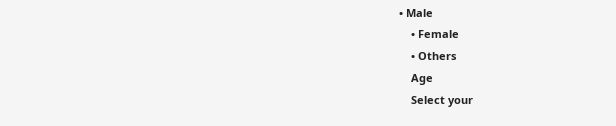• Male
    • Female
    • Others
    Age
    Select your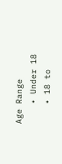Age Range
    • Under 18
    • 18 to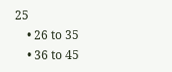25
    • 26 to 35
    • 36 to 45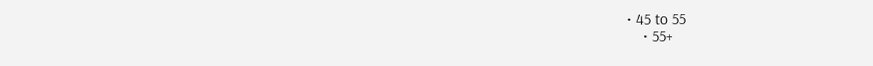• 45 to 55
    • 55+